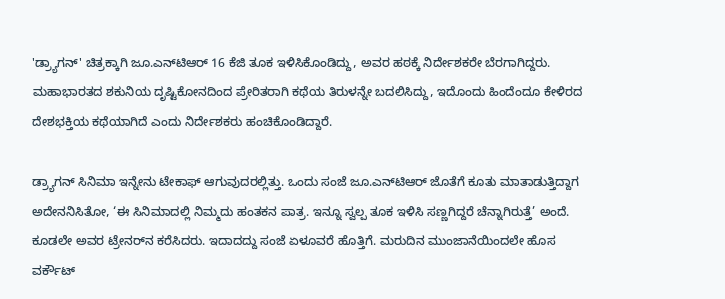'ಡ್ರ್ಯಾಗನ್‌' ಚಿತ್ರಕ್ಕಾಗಿ ಜೂ.ಎನ್‌ಟಿಆರ್‌ 16 ಕೆಜಿ ತೂಕ ಇಳಿಸಿಕೊಂಡಿದ್ದು, ಅವರ ಹಠಕ್ಕೆ ನಿರ್ದೇಶಕರೇ ಬೆರಗಾಗಿದ್ದರು. ಮಹಾಭಾರತದ ಶಕುನಿಯ ದೃಷ್ಟಿಕೋನದಿಂದ ಪ್ರೇರಿತರಾಗಿ ಕಥೆಯ ತಿರುಳನ್ನೇ ಬದಲಿಸಿದ್ದು, ಇದೊಂದು ಹಿಂದೆಂದೂ ಕೇಳಿರದ ದೇಶಭಕ್ತಿಯ ಕಥೆಯಾಗಿದೆ ಎಂದು ನಿರ್ದೇಶಕರು ಹಂಚಿಕೊಂಡಿದ್ದಾರೆ.

ಡ್ರ್ಯಾಗನ್‌ ಸಿನಿಮಾ ಇನ್ನೇನು ಟೇಕಾಫ್‌ ಆಗುವುದರಲ್ಲಿತ್ತು. ಒಂದು ಸಂಜೆ ಜೂ.ಎನ್‌ಟಿಆರ್‌ ಜೊತೆಗೆ ಕೂತು ಮಾತಾಡುತ್ತಿದ್ದಾಗ ಅದೇನನಿಸಿತೋ, ‘ಈ ಸಿನಿಮಾದಲ್ಲಿ ನಿಮ್ಮದು ಹಂತಕನ ಪಾತ್ರ. ಇನ್ನೂ ಸ್ವಲ್ಪ ತೂಕ ಇಳಿಸಿ ಸಣ್ಣಗಿದ್ದರೆ ಚೆನ್ನಾಗಿರುತ್ತೆ’ ಅಂದೆ. ಕೂಡಲೇ ಅವರ ಟ್ರೇನರ್‌ನ ಕರೆಸಿದರು. ಇದಾದದ್ದು ಸಂಜೆ ಏಳೂವರೆ ಹೊತ್ತಿಗೆ. ಮರುದಿನ ಮುಂಜಾನೆಯಿಂದಲೇ ಹೊಸ ವರ್ಕೌಟ್‌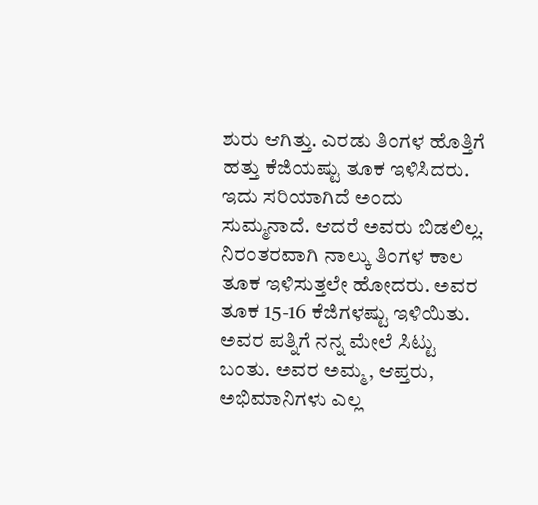ಶುರು ಆಗಿತ್ತು. ಎರಡು ತಿಂಗಳ ಹೊತ್ತಿಗೆ ಹತ್ತು ಕೆಜಿಯಷ್ಟು ತೂಕ ಇಳಿಸಿದರು. ಇದು ಸರಿಯಾಗಿದೆ ಅಂದು ಸುಮ್ಮನಾದೆ. ಆದರೆ ಅವರು ಬಿಡಲಿಲ್ಲ. ನಿರಂತರವಾಗಿ ನಾಲ್ಕು ತಿಂಗಳ ಕಾಲ ತೂಕ ಇಳಿಸುತ್ತಲೇ ಹೋದರು. ಅವರ ತೂಕ 15-16 ಕೆಜಿಗಳಷ್ಟು ಇಳಿಯಿತು. ಅವರ ಪತ್ನಿಗೆ ನನ್ನ ಮೇಲೆ ಸಿಟ್ಟು ಬಂತು. ಅವರ ಅಮ್ಮ, ಆಪ್ತರು, ಅಭಿಮಾನಿಗಳು ಎಲ್ಲ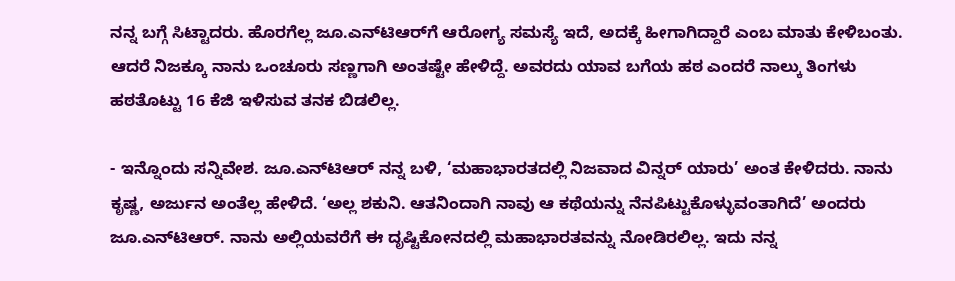ನನ್ನ ಬಗ್ಗೆ ಸಿಟ್ಟಾದರು. ಹೊರಗೆಲ್ಲ ಜೂ.ಎನ್‌ಟಿಆರ್‌ಗೆ ಆರೋಗ್ಯ ಸಮಸ್ಯೆ ಇದೆ, ಅದಕ್ಕೆ ಹೀಗಾಗಿದ್ದಾರೆ ಎಂಬ ಮಾತು ಕೇಳಿಬಂತು. ಆದರೆ ನಿಜಕ್ಕೂ ನಾನು ಒಂಚೂರು ಸಣ್ಣಗಾಗಿ ಅಂತಷ್ಟೇ ಹೇಳಿದ್ದೆ. ಅವರದು ಯಾವ ಬಗೆಯ ಹಠ ಎಂದರೆ ನಾಲ್ಕು ತಿಂಗಳು ಹಠತೊಟ್ಟು 16 ಕೆಜಿ ಇಳಿಸುವ ತನಕ ಬಿಡಲಿಲ್ಲ.

- ಇನ್ನೊಂದು ಸನ್ನಿವೇಶ. ಜೂ.ಎನ್‌ಟಿಆರ್‌ ನನ್ನ ಬಳಿ, ‘ಮಹಾಭಾರತದಲ್ಲಿ ನಿಜವಾದ ವಿನ್ನರ್‌ ಯಾರು’ ಅಂತ ಕೇಳಿದರು. ನಾನು ಕೃಷ್ಣ, ಅರ್ಜುನ ಅಂತೆಲ್ಲ ಹೇಳಿದೆ. ‘ಅಲ್ಲ ಶಕುನಿ. ಆತನಿಂದಾಗಿ ನಾವು ಆ ಕಥೆಯನ್ನು ನೆನಪಿಟ್ಟುಕೊಳ್ಳುವಂತಾಗಿದೆ’ ಅಂದರು ಜೂ.ಎನ್‌ಟಿಆರ್‌. ನಾನು ಅಲ್ಲಿಯವರೆಗೆ ಈ ದೃಷ್ಟಿಕೋನದಲ್ಲಿ ಮಹಾಭಾರತವನ್ನು ನೋಡಿರಲಿಲ್ಲ. ಇದು ನನ್ನ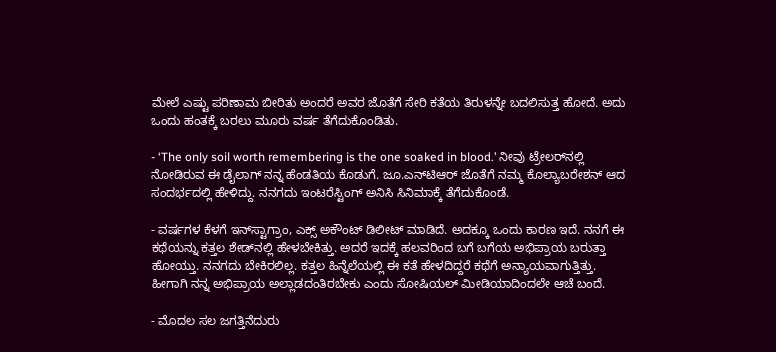ಮೇಲೆ ಎಷ್ಟು ಪರಿಣಾಮ ಬೀರಿತು ಅಂದರೆ ಅವರ ಜೊತೆಗೆ ಸೇರಿ ಕತೆಯ ತಿರುಳನ್ನೇ ಬದಲಿಸುತ್ತ ಹೋದೆ. ಅದು ಒಂದು ಹಂತಕ್ಕೆ ಬರಲು ಮೂರು ವರ್ಷ ತೆಗೆದುಕೊಂಡಿತು.

- ‘The only soil worth remembering is the one soaked in blood.’ ನೀವು ಟ್ರೇಲರ್‌ನಲ್ಲಿ ನೋಡಿರುವ ಈ ಡೈಲಾಗ್‌ ನನ್ನ ಹೆಂಡತಿಯ ಕೊಡುಗೆ. ಜೂ.ಎನ್‌ಟಿಆರ್‌ ಜೊತೆಗೆ ನಮ್ಮ ಕೊಲ್ಯಾಬರೇಶನ್‌ ಆದ ಸಂದರ್ಭದಲ್ಲಿ ಹೇಳಿದ್ದು. ನನಗದು ಇಂಟರೆಸ್ಟಿಂಗ್‌ ಅನಿಸಿ ಸಿನಿಮಾಕ್ಕೆ ತೆಗೆದುಕೊಂಡೆ.

- ವರ್ಷಗಳ ಕೆಳಗೆ ಇನ್‌ಸ್ಟಾಗ್ರಾಂ, ಎಕ್ಸ್‌ ಅಕೌಂಟ್‌ ಡಿಲೀಟ್‌ ಮಾಡಿದೆ. ಅದಕ್ಕೂ ಒಂದು ಕಾರಣ ಇದೆ. ನನಗೆ ಈ ಕಥೆಯನ್ನು ಕತ್ತಲ ಶೇಡ್‌ನಲ್ಲಿ ಹೇಳಬೇಕಿತ್ತು. ಅದರೆ ಇದಕ್ಕೆ ಹಲವರಿಂದ ಬಗೆ ಬಗೆಯ ಅಭಿಪ್ರಾಯ ಬರುತ್ತಾ ಹೋಯ್ತು. ನನಗದು ಬೇಕಿರಲಿಲ್ಲ. ಕತ್ತಲ ಹಿನ್ನೆಲೆಯಲ್ಲಿ ಈ ಕತೆ ಹೇಳದಿದ್ದರೆ ಕಥೆಗೆ ಅನ್ಯಾಯವಾಗುತ್ತಿತ್ತು. ಹೀಗಾಗಿ ನನ್ನ ಅಭಿಪ್ರಾಯ ಅಲ್ಲಾಡದಂತಿರಬೇಕು ಎಂದು ಸೋಷಿಯಲ್‌ ಮೀಡಿಯಾದಿಂದಲೇ ಆಚೆ ಬಂದೆ.

- ಮೊದಲ ಸಲ ಜಗತ್ತಿನೆದುರು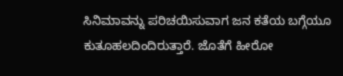ಸಿನಿಮಾವನ್ನು ಪರಿಚಯಿಸುವಾಗ ಜನ ಕತೆಯ ಬಗ್ಗೆಯೂ ಕುತೂಹಲದಿಂದಿರುತ್ತಾರೆ. ಜೊತೆಗೆ ಹೀರೋ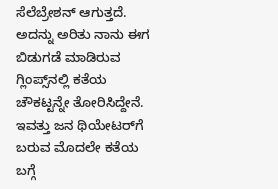ಸೆಲೆಬ್ರೇಶನ್‌ ಆಗುತ್ತದೆ. ಅದನ್ನು ಅರಿತು ನಾನು ಈಗ ಬಿಡುಗಡೆ ಮಾಡಿರುವ ಗ್ಲಿಂಪ್ಸ್‌ನಲ್ಲಿ ಕತೆಯ ಚೌಕಟ್ಟನ್ನೇ ತೋರಿಸಿದ್ದೇನೆ. ಇವತ್ತು ಜನ ಥಿಯೇಟರ್‌ಗೆ ಬರುವ ಮೊದಲೇ ಕತೆಯ ಬಗ್ಗೆ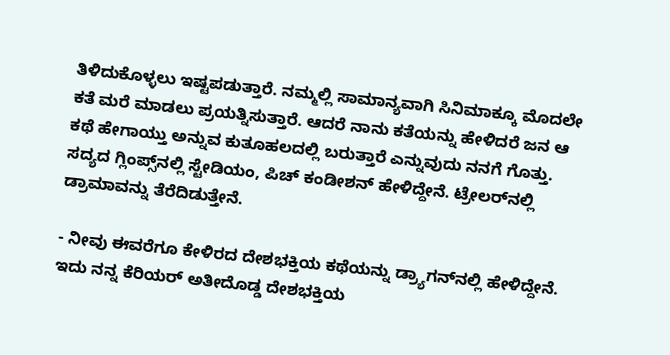ತಿಳಿದುಕೊಳ್ಳಲು ಇಷ್ಟಪಡುತ್ತಾರೆ. ನಮ್ಮಲ್ಲಿ ಸಾಮಾನ್ಯವಾಗಿ ಸಿನಿಮಾಕ್ಕೂ ಮೊದಲೇ ಕತೆ ಮರೆ ಮಾಡಲು ಪ್ರಯತ್ನಿಸುತ್ತಾರೆ. ಆದರೆ ನಾನು ಕತೆಯನ್ನು ಹೇಳಿದರೆ ಜನ ಆ ಕಥೆ ಹೇಗಾಯ್ತು ಅನ್ನುವ ಕುತೂಹಲದಲ್ಲಿ ಬರುತ್ತಾರೆ ಎನ್ನುವುದು ನನಗೆ ಗೊತ್ತು. ಸದ್ಯದ ಗ್ಲಿಂಪ್ಸ್‌ನಲ್ಲಿ ಸ್ಟೇಡಿಯಂ, ಪಿಚ್‌ ಕಂಡೀಶನ್‌ ಹೇಳಿದ್ದೇನೆ. ಟ್ರೇಲರ್‌ನಲ್ಲಿ ಡ್ರಾಮಾವನ್ನು ತೆರೆದಿಡುತ್ತೇನೆ.

- ನೀವು ಈವರೆಗೂ ಕೇಳಿರದ ದೇಶಭಕ್ತಿಯ ಕಥೆಯನ್ನು ಡ್ರ್ಯಾಗನ್‌ನಲ್ಲಿ ಹೇಳಿದ್ದೇನೆ. ಇದು ನನ್ನ ಕೆರಿಯರ್‌ ಅತೀದೊಡ್ಡ ದೇಶಭಕ್ತಿಯ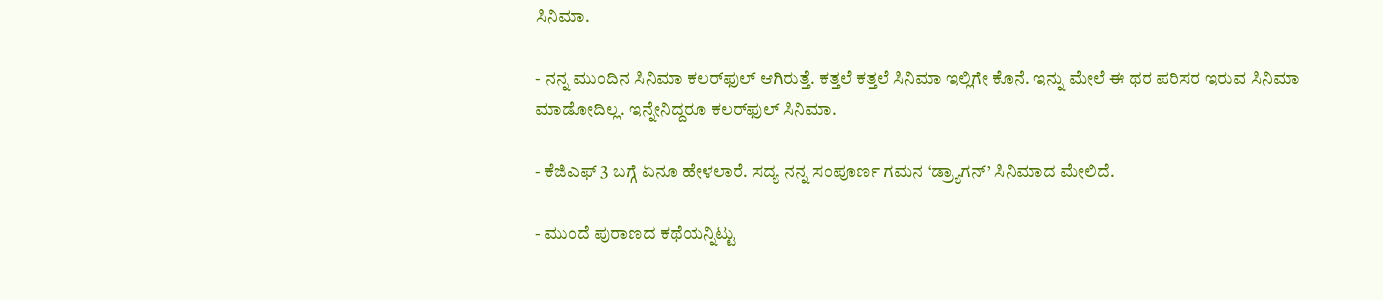ಸಿನಿಮಾ.

- ನನ್ನ ಮುಂದಿನ ಸಿನಿಮಾ ಕಲರ್‌ಫುಲ್‌ ಆಗಿರುತ್ತೆ. ಕತ್ತಲೆ ಕತ್ತಲೆ ಸಿನಿಮಾ ಇಲ್ಲಿಗೇ ಕೊನೆ. ಇನ್ನು ಮೇಲೆ ಈ ಥರ ಪರಿಸರ ಇರುವ ಸಿನಿಮಾ ಮಾಡೋದಿಲ್ಲ. ಇನ್ನೇನಿದ್ದರೂ ಕಲರ್‌ಫುಲ್‌ ಸಿನಿಮಾ.

- ಕೆಜಿಎಫ್‌ 3 ಬಗ್ಗೆ ಏನೂ ಹೇಳಲಾರೆ. ಸದ್ಯ ನನ್ನ ಸಂಪೂರ್ಣ ಗಮನ ‘ಡ್ರ್ಯಾಗನ್‌’ ಸಿನಿಮಾದ ಮೇಲಿದೆ.

- ಮುಂದೆ ಪುರಾಣದ ಕಥೆಯನ್ನಿಟ್ಟು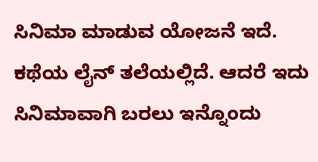ಸಿನಿಮಾ ಮಾಡುವ ಯೋಜನೆ ಇದೆ. ಕಥೆಯ ಲೈನ್‌ ತಲೆಯಲ್ಲಿದೆ. ಆದರೆ ಇದು ಸಿನಿಮಾವಾಗಿ ಬರಲು ಇನ್ನೊಂದು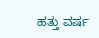ಹತ್ತು ವರ್ಷ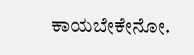ಕಾಯಬೇಕೇನೋ.